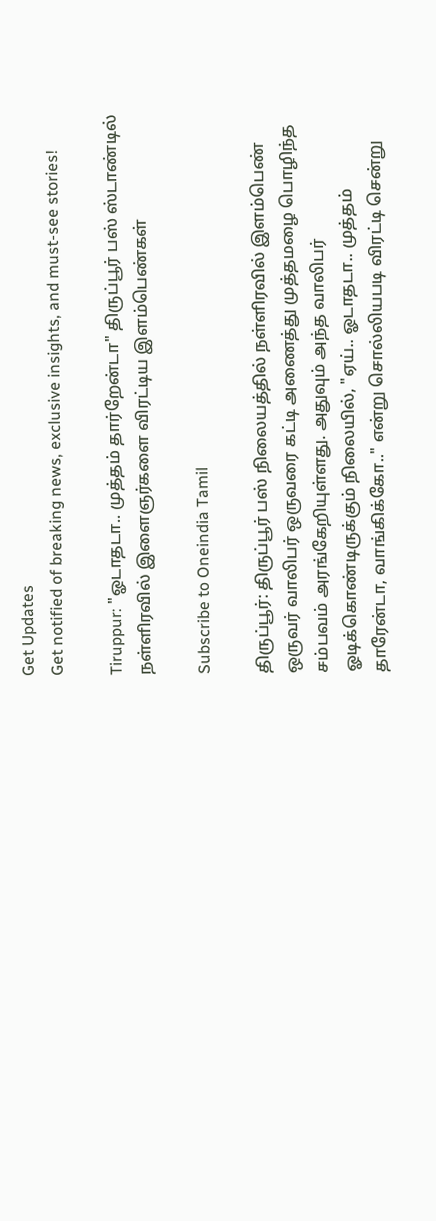Get Updates
Get notified of breaking news, exclusive insights, and must-see stories!

Tiruppur: "ஓடாதடா.. முத்தம் தார்றேன்டா" திருப்பூர் பஸ் ஸ்டாண்டில் நள்ளிரவில் இளைஞர்களை விரட்டிய இளம்பெண்கள்

Subscribe to Oneindia Tamil

திருப்பூர்: திருப்பூர் பஸ் நிலையத்தில் நள்ளிரவில் இளம்பெண் ஒருவர் வாலிபர் ஒருவரை கட்டி அணைத்து முத்தமழை பொழிந்த சம்பவம் அரங்கேறியுள்ளது. அதுவும் அந்த வாலிபர் ஓடிக்கொண்டிருக்கும் நிலையில், "ஏய்.. ஓடாதடா.. முத்தம் தாரேன்டா, வாங்கிக்கோ.." என்று சொல்லியபடி விரட்டி சென்று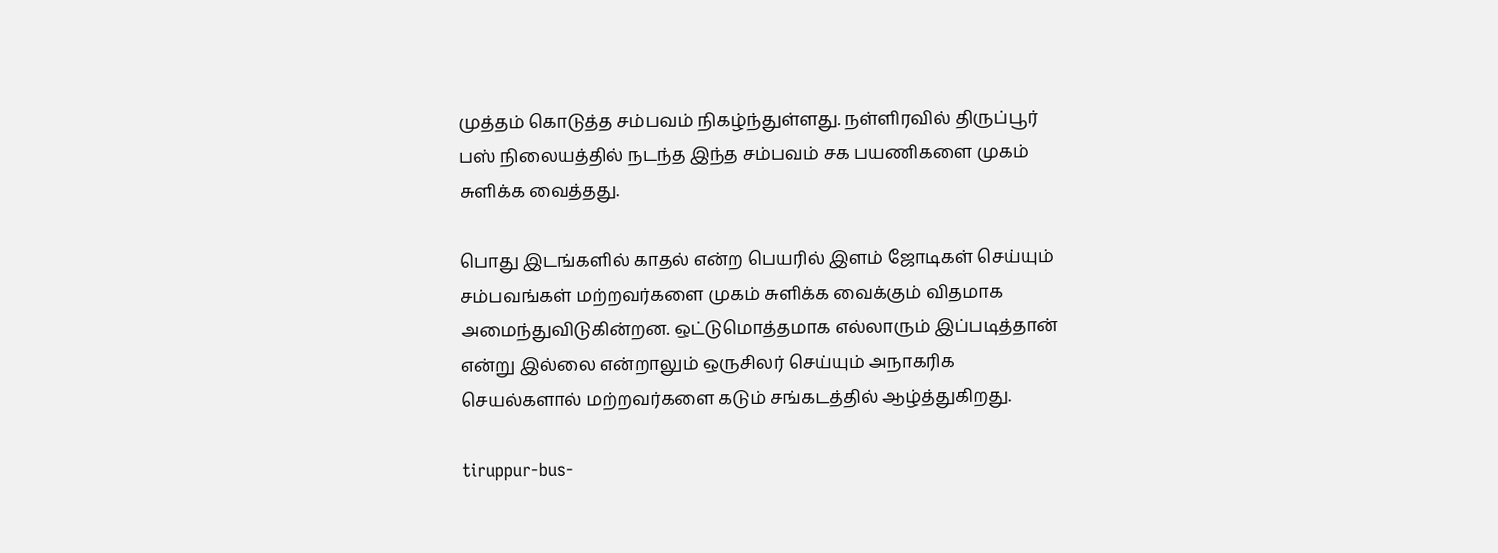முத்தம் கொடுத்த சம்பவம் நிகழ்ந்துள்ளது. நள்ளிரவில் திருப்பூர் பஸ் நிலையத்தில் நடந்த இந்த சம்பவம் சக பயணிகளை முகம் சுளிக்க வைத்தது.

பொது இடங்களில் காதல் என்ற பெயரில் இளம் ஜோடிகள் செய்யும் சம்பவங்கள் மற்றவர்களை முகம் சுளிக்க வைக்கும் விதமாக அமைந்துவிடுகின்றன. ஒட்டுமொத்தமாக எல்லாரும் இப்படித்தான் என்று இல்லை என்றாலும் ஒருசிலர் செய்யும் அநாகரிக செயல்களால் மற்றவர்களை கடும் சங்கடத்தில் ஆழ்த்துகிறது.

tiruppur-bus-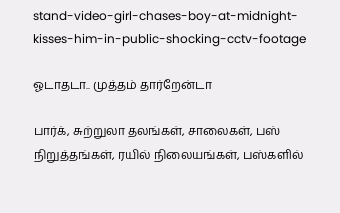stand-video-girl-chases-boy-at-midnight-kisses-him-in-public-shocking-cctv-footage

ஓடாதடா.. முத்தம் தார்றேன்டா

பார்க், சுற்றுலா தலங்கள், சாலைகள், பஸ் நிறுத்தங்கள், ரயில் நிலையங்கள், பஸ்களில்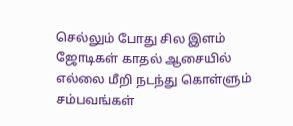செல்லும் போது சில இளம் ஜோடிகள் காதல் ஆசையில் எல்லை மீறி நடந்து கொள்ளும் சம்பவங்கள்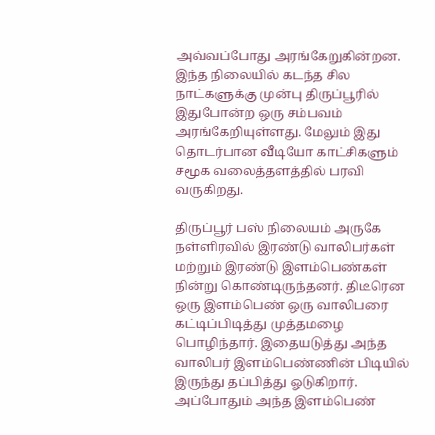அவ்வப்போது அரங்கேறுகின்றன. இந்த நிலையில் கடந்த சில நாட்களுக்கு முன்பு திருப்பூரில் இதுபோன்ற ஒரு சம்பவம் அரங்கேறியுள்ளது. மேலும் இது தொடர்பான வீடியோ காட்சிகளும் சமூக வலைத்தளத்தில் பரவி வருகிறது.

திருப்பூர் பஸ் நிலையம் அருகே நள்ளிரவில் இரண்டு வாலிபர்கள் மற்றும் இரண்டு இளம்பெண்கள் நின்று கொண்டிருந்தனர். திடீரென ஒரு இளம்பெண் ஒரு வாலிபரை கட்டிப்பிடித்து முத்தமழை பொழிந்தார். இதையடுத்து அந்த வாலிபர் இளம்பெண்ணின் பிடியில் இருந்து தப்பித்து ஓடுகிறார். அப்போதும் அந்த இளம்பெண்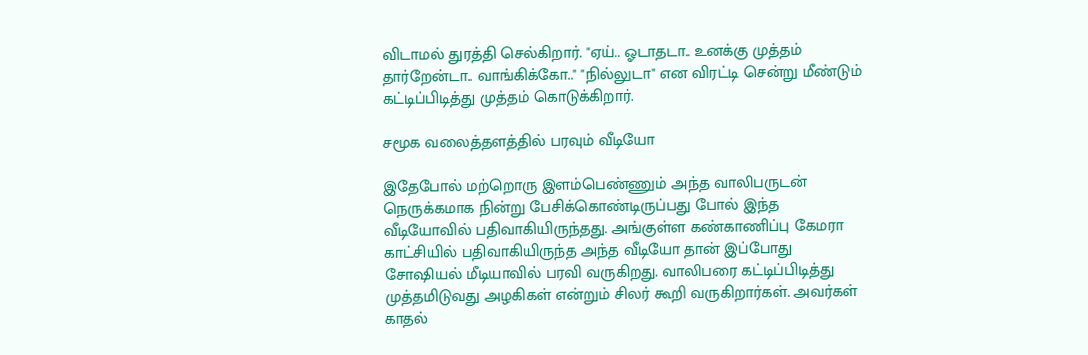விடாமல் துரத்தி செல்கிறார். "ஏய்.. ஓடாதடா.. உனக்கு முத்தம் தார்றேன்டா.. வாங்கிக்கோ.." "நில்லுடா" என விரட்டி சென்று மீண்டும் கட்டிப்பிடித்து முத்தம் கொடுக்கிறார்.

சமூக வலைத்தளத்தில் பரவும் வீடியோ

இதேபோல் மற்றொரு இளம்பெண்ணும் அந்த வாலிபருடன் நெருக்கமாக நின்று பேசிக்கொண்டிருப்பது போல் இந்த வீடியோவில் பதிவாகியிருந்தது. அங்குள்ள கண்காணிப்பு கேமரா காட்சியில் பதிவாகியிருந்த அந்த வீடியோ தான் இப்போது சோஷியல் மீடியாவில் பரவி வருகிறது. வாலிபரை கட்டிப்பிடித்து முத்தமிடுவது அழகிகள் என்றும் சிலர் கூறி வருகிறார்கள். அவர்கள் காதல்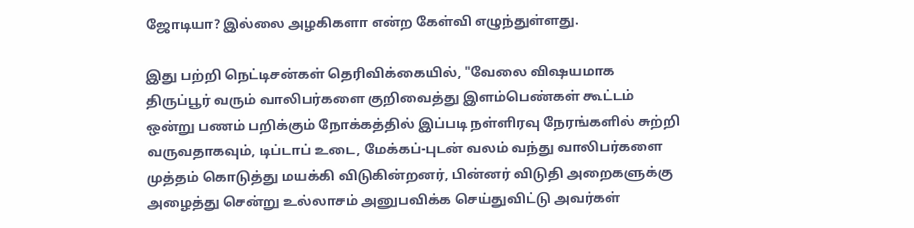ஜோடியா? இல்லை அழகிகளா என்ற கேள்வி எழுந்துள்ளது.

இது பற்றி நெட்டிசன்கள் தெரிவிக்கையில், "வேலை விஷயமாக திருப்பூர் வரும் வாலிபர்களை குறிவைத்து இளம்பெண்கள் கூட்டம் ஒன்று பணம் பறிக்கும் நோக்கத்தில் இப்படி நள்ளிரவு நேரங்களில் சுற்றி வருவதாகவும், டிப்டாப் உடை, மேக்கப்-புடன் வலம் வந்து வாலிபர்களை முத்தம் கொடுத்து மயக்கி விடுகின்றனர், பின்னர் விடுதி அறைகளுக்கு அழைத்து சென்று உல்லாசம் அனுபவிக்க செய்துவிட்டு அவர்கள்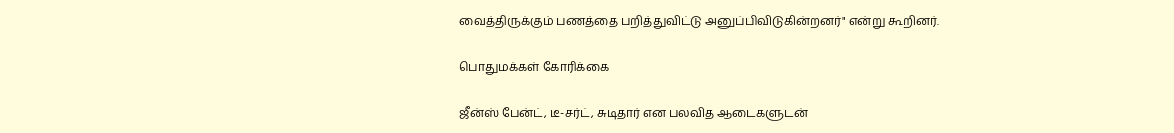வைத்திருக்கும் பணத்தை பறித்துவிட்டு அனுப்பிவிடுகின்றனர்" என்று கூறினர்.

பொதுமக்கள் கோரிக்கை

ஜீன்ஸ் பேன்ட், டீ-சர்ட், சுடிதார் என பலவித ஆடைகளுடன்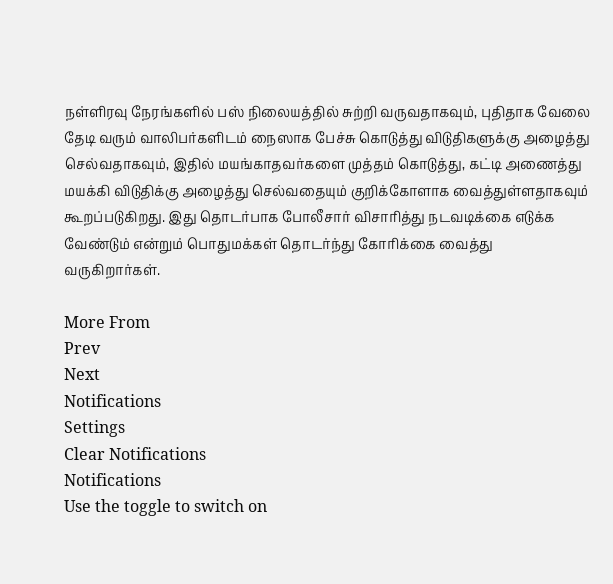நள்ளிரவு நேரங்களில் பஸ் நிலையத்தில் சுற்றி வருவதாகவும், புதிதாக வேலை தேடி வரும் வாலிபர்களிடம் நைஸாக பேச்சு கொடுத்து விடுதிகளுக்கு அழைத்து செல்வதாகவும், இதில் மயங்காதவர்களை முத்தம் கொடுத்து, கட்டி அணைத்து மயக்கி விடுதிக்கு அழைத்து செல்வதையும் குறிக்கோளாக வைத்துள்ளதாகவும் கூறப்படுகிறது. இது தொடர்பாக போலீசார் விசாரித்து நடவடிக்கை எடுக்க வேண்டும் என்றும் பொதுமக்கள் தொடர்ந்து கோரிக்கை வைத்து வருகிறார்கள்.

More From
Prev
Next
Notifications
Settings
Clear Notifications
Notifications
Use the toggle to switch on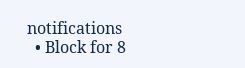notifications
  • Block for 8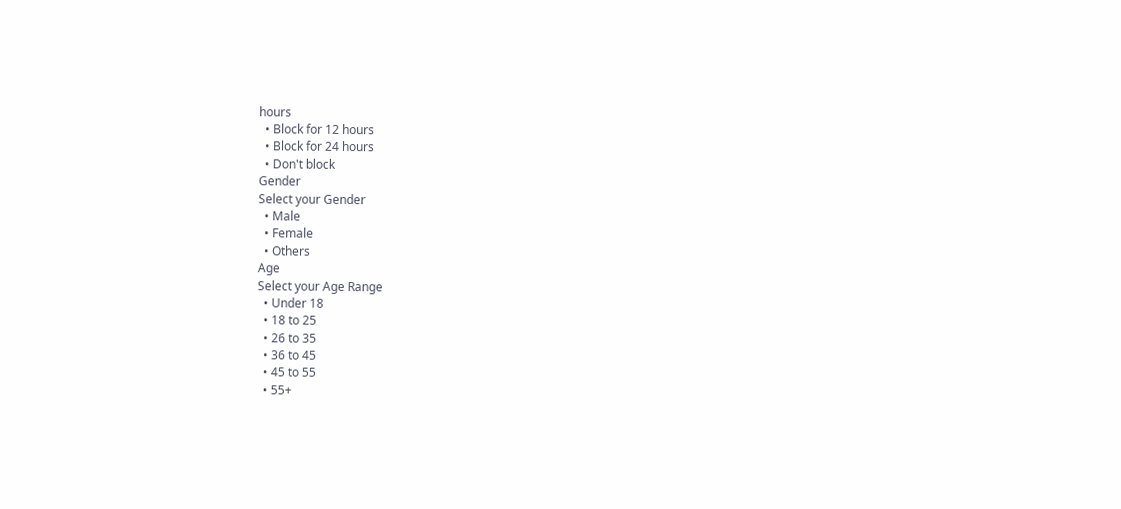hours
  • Block for 12 hours
  • Block for 24 hours
  • Don't block
Gender
Select your Gender
  • Male
  • Female
  • Others
Age
Select your Age Range
  • Under 18
  • 18 to 25
  • 26 to 35
  • 36 to 45
  • 45 to 55
  • 55+